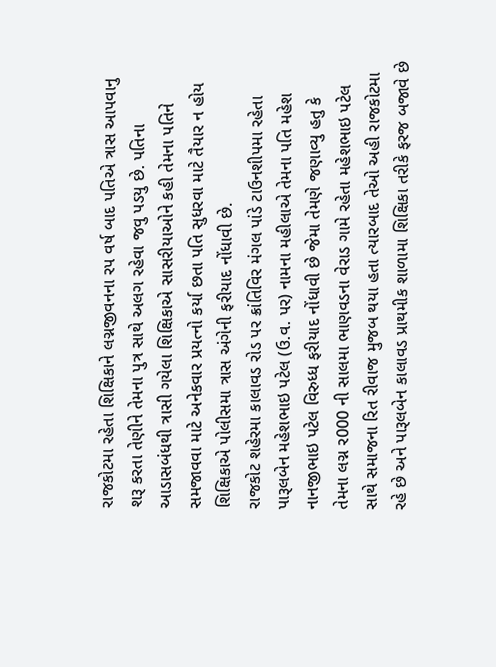રાજકોટમા રહેતા શિક્ષિકાને લગ્નજીવનના રપ વર્ષ બાદ પતિએ ત્રાસ આપવાનુ શરૂ કરતા તેણીને તેમના પુત્ર સાથે અલગ રહેવા જવુ પડયુ છે. પતિના આડાસબંધથી ત્રાસી ગયેલા શિક્ષિકાએ સાસરીયાઓને કહી તેમના પતિને સમજાવવા માટે અનેકવાર પ્રયત્નો કર્યા છતા પતિ સુધરવા માટે તૈયાર ન હોય શિક્ષિકાએ પોલીસમા ત્રાસ અંગેની ફરીયાદ નોંધાવી છે.
રાજકોટ શહેરમા કાલાવડ રોડ પર ક્રાંતિવિર મંગલ પાંડે ટાઉનશીપમા રહેતા પારૂલબેન મહેશભાઇ પટેલ (ઉ.વ. પર) નામના મહીલાએ તેમના પતિ મહેશ નાનજીભાઇ પટેલ વિરુધ્ધ ફરીયાદ નોંધાવી છે જેમા તેમણે જણાવ્યુ હતુ કે તેમના લગ્ન ર000 ની સાલમા ભાણવડના વેરાડ ગામે રહેતા મહેશભાઇ પટેલ સાથે સમાજના રિત રીવાજ મુજબ થયા હતા ત્યારબાદ તેઓ અહી રાજકોટમા રહે છે અને પારૂલબેન કાલાવડ પ્રાથમીક શાળામા શિક્ષિકા તરીકે ફરજ બજાવે છે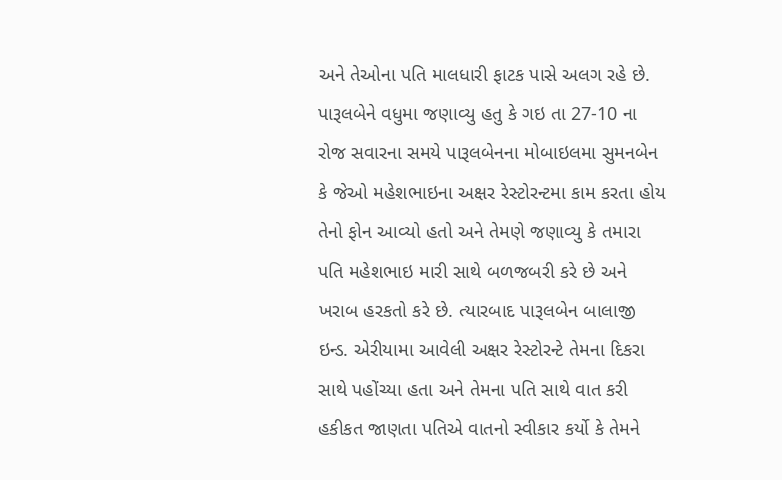અને તેઓના પતિ માલધારી ફાટક પાસે અલગ રહે છે.
પારૂલબેને વધુમા જણાવ્યુ હતુ કે ગઇ તા 27-10 ના રોજ સવારના સમયે પારૂલબેનના મોબાઇલમા સુમનબેન કે જેઓ મહેશભાઇના અક્ષર રેસ્ટોરન્ટમા કામ કરતા હોય તેનો ફોન આવ્યો હતો અને તેમણે જણાવ્યુ કે તમારા પતિ મહેશભાઇ મારી સાથે બળજબરી કરે છે અને ખરાબ હરકતો કરે છે. ત્યારબાદ પારૂલબેન બાલાજી ઇન્ડ. એરીયામા આવેલી અક્ષર રેસ્ટોરન્ટે તેમના દિકરા સાથે પહોંચ્યા હતા અને તેમના પતિ સાથે વાત કરી હકીકત જાણતા પતિએ વાતનો સ્વીકાર કર્યો કે તેમને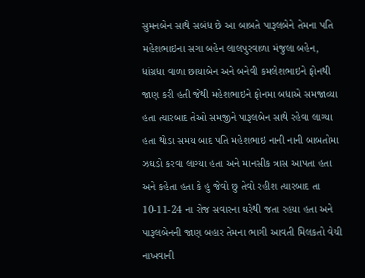સુમનબેન સાથે સબંધ છે આ બાબતે પારૂલબેને તેમના પતિ મહેશભાઇના સગા બહેન લાલપુરવાળા મંજુલા બહેન, ધાંગ્રધા વાળા છાયાબેન અને બનેવી કમલેશભાઇને ફોનથી જાણ કરી હતી જેથી મહેશભાઇને ફોનમા બધાએ સમજાવ્યા હતા ત્યારબાદ તેઓ સમજીને પારૂલબેન સાથે રહેવા લાગ્યા હતા થોડા સમય બાદ પતિ મહેશભાઇ નાની નાની બાબતોમા ઝઘડો કરવા લાગ્યા હતા અને માનસીક ત્રાસ આપતા હતા અને કહેતા હતા કે હુ જેવો છુ તેવો રહીશ ત્યારબાદ તા 10-11-24 ના રોજ સવારના ઘરેથી જતા રહયા હતા અને પારૂલબેનની જાણ બહાર તેમના ભાગી આવતી મિલકતો વેચી નાખવાની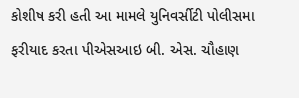કોશીષ કરી હતી આ મામલે યુનિવર્સીટી પોલીસમા ફરીયાદ કરતા પીએસઆઇ બી. એસ. ચૌહાણ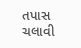તપાસ ચલાવી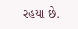રહયા છે.